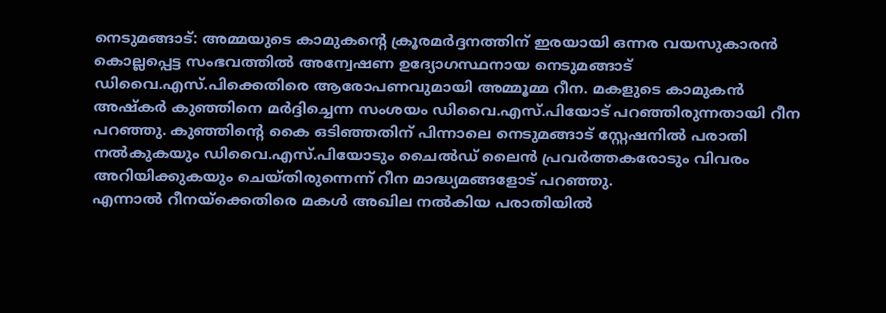നെടുമങ്ങാട്: അമ്മയുടെ കാമുകന്റെ ക്രൂരമർദ്ദനത്തിന് ഇരയായി ഒന്നര വയസുകാരൻ കൊല്ലപ്പെട്ട സംഭവത്തിൽ അന്വേഷണ ഉദ്യോഗസ്ഥനായ നെടുമങ്ങാട് ഡിവൈ.എസ്.പിക്കെതിരെ ആരോപണവുമായി അമ്മൂമ്മ റീന. മകളുടെ കാമുകൻ അഷ്കർ കുഞ്ഞിനെ മർദ്ദിച്ചെന്ന സംശയം ഡിവൈ.എസ്.പിയോട് പറഞ്ഞിരുന്നതായി റീന പറഞ്ഞു. കുഞ്ഞിന്റെ കൈ ഒടിഞ്ഞതിന് പിന്നാലെ നെടുമങ്ങാട് സ്റ്റേഷനിൽ പരാതി നൽകുകയും ഡിവൈ.എസ്.പിയോടും ചൈൽഡ് ലൈൻ പ്രവർത്തകരോടും വിവരം അറിയിക്കുകയും ചെയ്തിരുന്നെന്ന് റീന മാദ്ധ്യമങ്ങളോട് പറഞ്ഞു.
എന്നാൽ റീനയ്ക്കെതിരെ മകൾ അഖില നൽകിയ പരാതിയിൽ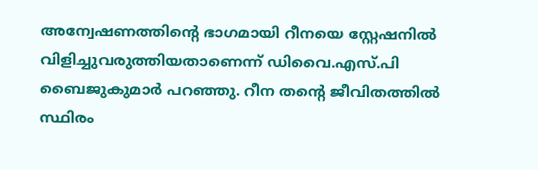അന്വേഷണത്തിന്റെ ഭാഗമായി റീനയെ സ്റ്റേഷനിൽ വിളിച്ചുവരുത്തിയതാണെന്ന് ഡിവൈ.എസ്.പി ബൈജുകുമാർ പറഞ്ഞു. റീന തന്റെ ജീവിതത്തിൽ സ്ഥിരം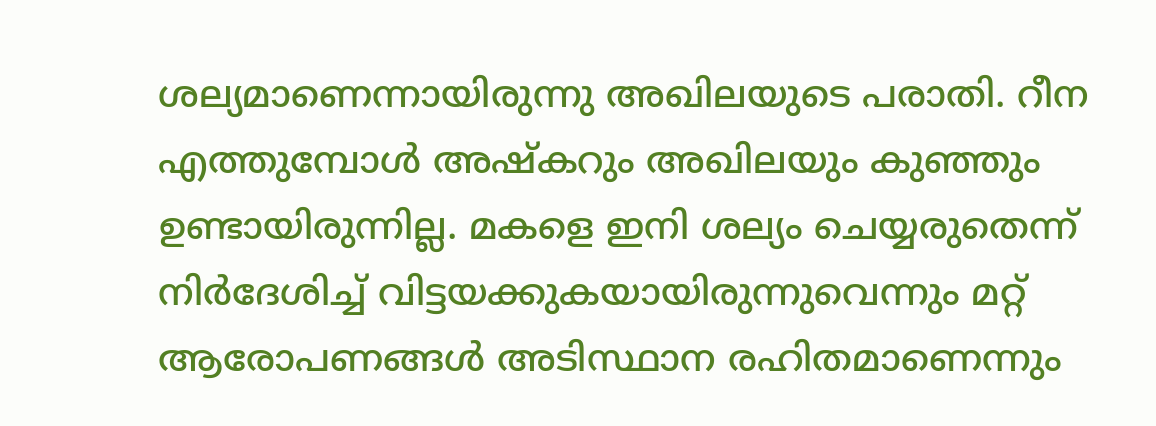ശല്യമാണെന്നായിരുന്നു അഖിലയുടെ പരാതി. റീന എത്തുമ്പോൾ അഷ്കറും അഖിലയും കുഞ്ഞും ഉണ്ടായിരുന്നില്ല. മകളെ ഇനി ശല്യം ചെയ്യരുതെന്ന് നിർദേശിച്ച് വിട്ടയക്കുകയായിരുന്നുവെന്നും മറ്റ് ആരോപണങ്ങൾ അടിസ്ഥാന രഹിതമാണെന്നും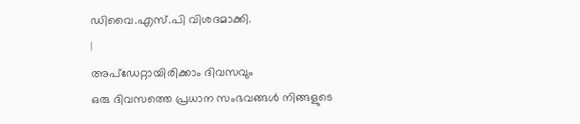ഡിവൈ.എസ്.പി വിശദമാക്കി.
|
അപ്ഡേറ്റായിരിക്കാം ദിവസവും
ഒരു ദിവസത്തെ പ്രധാന സംഭവങ്ങൾ നിങ്ങളുടെ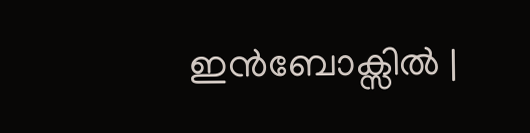ഇൻബോക്സിൽ |